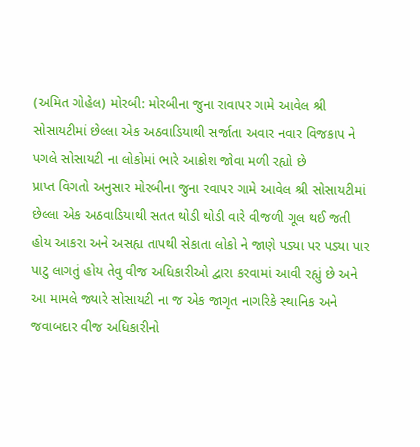(અમિત ગોહેલ) મોરબી: મોરબીના જુના રાવાપર ગામે આવેલ શ્રી સોસાયટીમાં છેલ્લા એક અઠવાડિયાથી સર્જાતા અવાર નવાર વિજકાપ ને પગલે સોસાયટી ના લોકોમાં ભારે આક્રોશ જોવા મળી રહ્યો છે
પ્રાપ્ત વિગતો અનુસાર મોરબીના જુના રવાપર ગામે આવેલ શ્રી સોસાયટીમાં છેલ્લા એક અઠવાડિયાથી સતત થોડી થોડી વારે વીજળી ગૂલ થઈ જતી હોય આકરા અને અસહ્ય તાપથી સેકાતા લોકો ને જાણે પડ્યા પર પડ્યા પાર પાટુ લાગતું હોય તેવુ વીજ અધિકારીઓ દ્વારા કરવામાં આવી રહ્યું છે અને આ મામલે જ્યારે સોસાયટી ના જ એક જાગૃત નાગરિકે સ્થાનિક અને જવાબદાર વીજ અધિકારીનો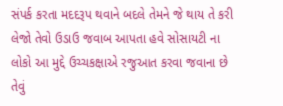સંપર્ક કરતા મદદરૂપ થવાને બદલે તેમને જે થાય તે કરી લેજો તેવો ઉડાઉ જવાબ આપતા હવે સોસાયટી ના લોકો આ મુદ્દે ઉચ્ચકક્ષાએ રજુઆત કરવા જવાના છે તેવું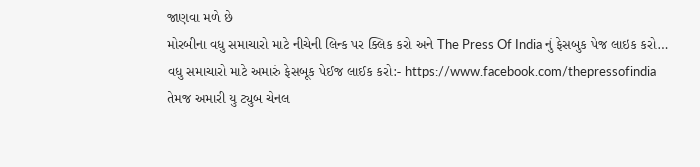જાણવા મળે છે
મોરબીના વધુ સમાચારો માટે નીચેની લિન્ક પર ક્લિક કરો અને The Press Of India નું ફેસબુક પેજ લાઇક કરો…
વધુ સમાચારો માટે અમારું ફેસબૂક પેઈજ લાઈક કરો:- https://www.facebook.com/thepressofindia
તેમજ અમારી યુ ટ્યુબ ચેનલ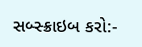સબ્સ્ક્રાઇબ કરો:-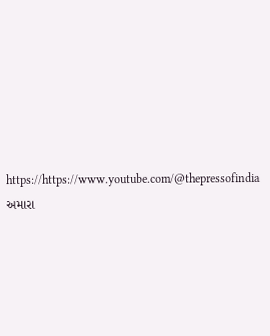https://https://www.youtube.com/@thepressofindia
અમારા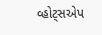વ્હોટ્સએપ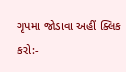ગૃપમા જોડાવા અહીં ક્લિક કરો:-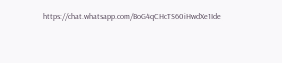https://chat.whatsapp.com/BoG4qCHcTS60iHwdXe1Ide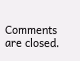Comments are closed.